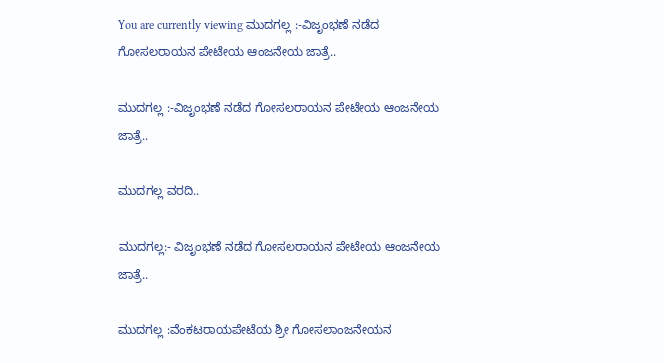You are currently viewing ಮುದಗಲ್ಲ :-ವಿಜೃಂಭಣೆ ನಡೆದ ಗೋಸಲರಾಯನ ಪೇಟೇಯ ಆಂಜನೇಯ ಜಾತ್ರೆ..

ಮುದಗಲ್ಲ :-ವಿಜೃಂಭಣೆ ನಡೆದ ಗೋಸಲರಾಯನ ಪೇಟೇಯ ಆಂಜನೇಯ ಜಾತ್ರೆ..

ಮುದಗಲ್ಲ ವರದಿ..

ಮುದಗಲ್ಲ:- ವಿಜೃಂಭಣೆ ನಡೆದ ಗೋಸಲರಾಯನ ಪೇಟೇಯ ಆಂಜನೇಯ ಜಾತ್ರೆ..

ಮುದಗಲ್ಲ :ವೆಂಕಟರಾಯಪೇಟೆಯ ಶ್ರೀ ಗೋಸಲಾಂಜನೇಯನ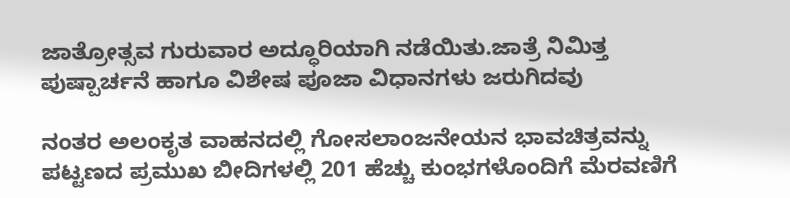ಜಾತ್ರೋತ್ಸವ ಗುರುವಾರ ಅದ್ಧೂರಿಯಾಗಿ ನಡೆಯಿತು.ಜಾತ್ರೆ ನಿಮಿತ್ತ ಪುಷ್ಪಾರ್ಚನೆ ಹಾಗೂ ವಿಶೇಷ ಪೂಜಾ ವಿಧಾನಗಳು ಜರುಗಿದವು

ನಂತರ ಅಲಂಕೃತ ವಾಹನದಲ್ಲಿ ಗೋಸಲಾಂಜನೇಯನ ಭಾವಚಿತ್ರವನ್ನು ಪಟ್ಟಣದ ಪ್ರಮುಖ ಬೀದಿಗಳಲ್ಲಿ 201 ಹೆಚ್ಚು ಕುಂಭಗಳೊಂದಿಗೆ ಮೆರವಣಿಗೆ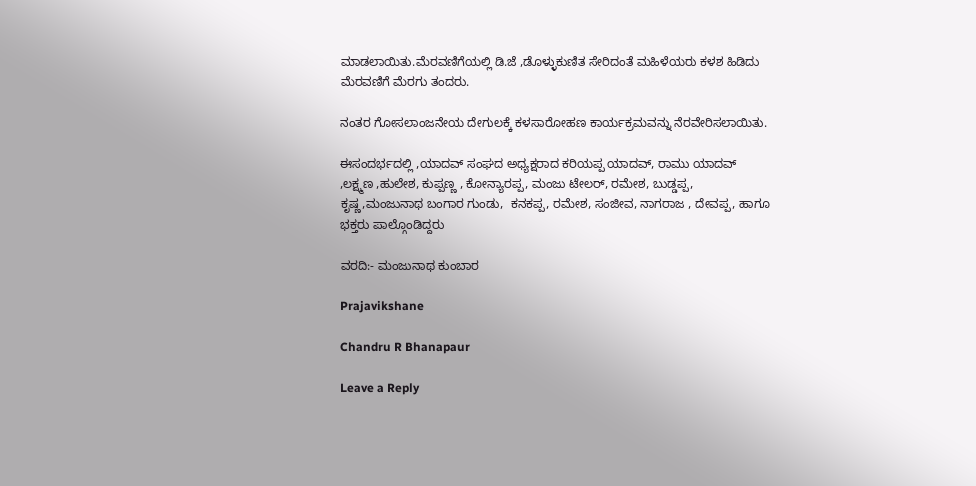ಮಾಡಲಾಯಿತು.ಮೆರವಣಿಗೆಯಲ್ಲಿ ಡಿ.ಜೆ ,ಡೊಳ್ಳುಕುಣಿತ ಸೇರಿದಂತೆ ಮಹಿಳೆಯರು ಕಳಶ ಹಿಡಿದು ಮೆರವಣಿಗೆ ಮೆರಗು ತಂದರು.

ನಂತರ ಗೋಸಲಾಂಜನೇಯ ದೇಗುಲಕ್ಕೆ ಕಳಸಾರೋಹಣ ಕಾರ್ಯಕ್ರಮವನ್ನು ನೆರವೇರಿಸಲಾಯಿತು.

ಈಸಂದರ್ಭದಲ್ಲಿ ,ಯಾದವ್ ಸಂಘದ ಅಧ್ಯಕ್ಷರಾದ ಕರಿಯಪ್ಪ ಯಾದವ್, ರಾಮು ಯಾದವ್ ,ಲಕ್ಷ್ಮಣ ,ಹುಲೇಶ, ಕುಪ್ಪಣ್ಣ , ಕೋನ್ಯಾರಪ್ಪ, ಮಂಜು ಟೇಲರ್, ರಮೇಶ, ಬುಡ್ಡಪ್ಪ, ಕೃಷ್ಣ,ಮಂಜುನಾಥ ಬಂಗಾರ ಗುಂಡು,  ಕನಕಪ್ಪ, ರಮೇಶ, ಸಂಜೀವ, ನಾಗರಾಜ , ದೇವಪ್ಪ, ಹಾಗೂ ಭಕ್ತರು ಪಾಲ್ಗೊಂಡಿದ್ದರು

ವರದಿ:- ಮಂಜುನಾಥ ಕುಂಬಾರ

Prajavikshane

Chandru R Bhanapaur

Leave a Reply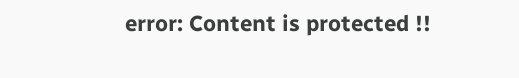error: Content is protected !!